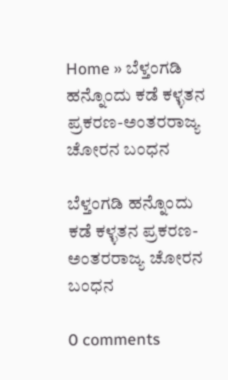Home » ಬೆಳ್ತಂಗಡಿ ಹನ್ನೊಂದು ಕಡೆ ಕಳ್ಳತನ ಪ್ರಕರಣ-ಅಂತರರಾಜ್ಯ ಚೋರನ ಬಂಧನ

ಬೆಳ್ತಂಗಡಿ ಹನ್ನೊಂದು ಕಡೆ ಕಳ್ಳತನ ಪ್ರಕರಣ-ಅಂತರರಾಜ್ಯ ಚೋರನ ಬಂಧನ

0 comments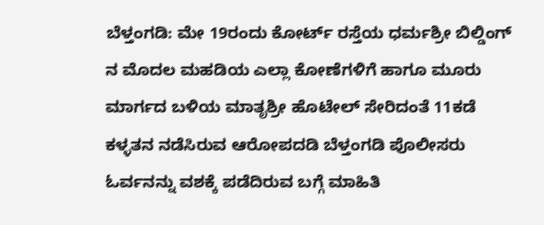ಬೆಳ್ತಂಗಡಿ: ಮೇ 19ರಂದು ಕೋರ್ಟ್ ರಸ್ತೆಯ ಧರ್ಮಶ್ರೀ ಬಿಲ್ಡಿಂಗ್ ನ ಮೊದಲ ಮಹಡಿಯ ಎಲ್ಲಾ ಕೋಣೆಗಳಿಗೆ ಹಾಗೂ ಮೂರು ಮಾರ್ಗದ ಬಳಿಯ ಮಾತೃಶ್ರೀ ಹೊಟೇಲ್ ಸೇರಿದಂತೆ 11ಕಡೆ ಕಳ್ಳತನ ನಡೆಸಿರುವ ಆರೋಪದಡಿ ಬೆಳ್ತಂಗಡಿ ಪೊಲೀಸರು ಓರ್ವನನ್ನು ವಶಕ್ಕೆ ಪಡೆದಿರುವ ಬಗ್ಗೆ ಮಾಹಿತಿ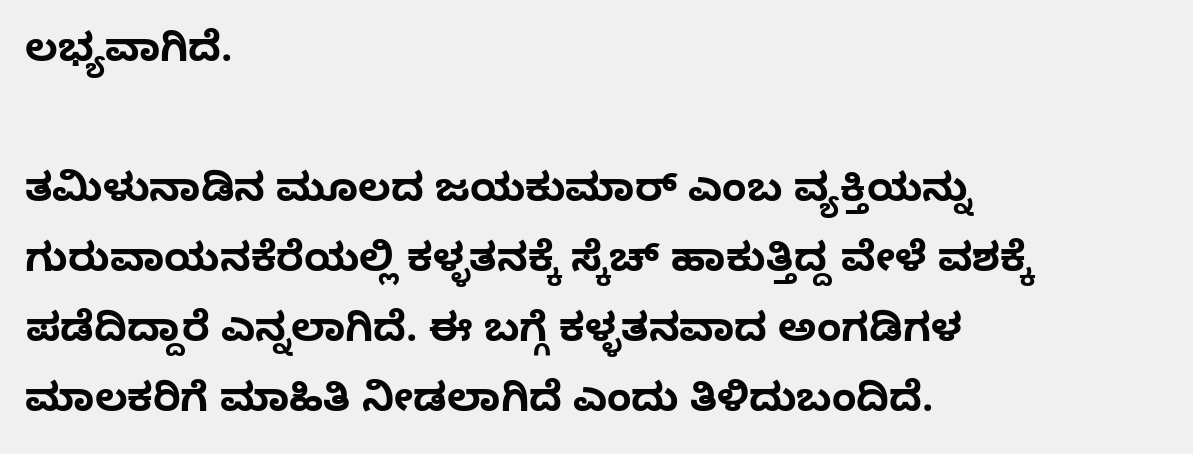ಲಭ್ಯವಾಗಿದೆ.

ತಮಿಳುನಾಡಿನ ಮೂಲದ ಜಯಕುಮಾರ್ ಎಂಬ ವ್ಯಕ್ತಿಯನ್ನು ಗುರುವಾಯನಕೆರೆಯಲ್ಲಿ ಕಳ್ಳತನಕ್ಕೆ ಸ್ಕೆಚ್ ಹಾಕುತ್ತಿದ್ದ ವೇಳೆ ವಶಕ್ಕೆ ಪಡೆದಿದ್ದಾರೆ ಎನ್ನಲಾಗಿದೆ. ಈ ಬಗ್ಗೆ ಕಳ್ಳತನವಾದ ಅಂಗಡಿಗಳ ಮಾಲಕರಿಗೆ ಮಾಹಿತಿ ನೀಡಲಾಗಿದೆ ಎಂದು ತಿಳಿದುಬಂದಿದೆ.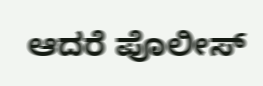ಆದರೆ ಪೊಲೀಸ್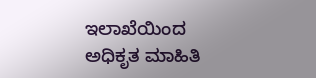ಇಲಾಖೆಯಿಂದ ಅಧಿಕೃತ ಮಾಹಿತಿ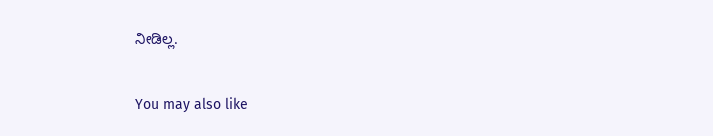ನೀಡಿಲ್ಲ.

You may also like